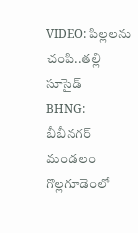VIDEO: పిల్లలను చంపి..తల్లి సూసైడ్
BHNG: బీబీనగర్ మండలం గొల్లగూడెంలో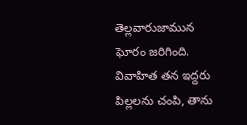తెల్లవారుజామున ఘోరం జరిగింది. వివాహిత తన ఇద్దరు పిల్లలను చంపి, తాను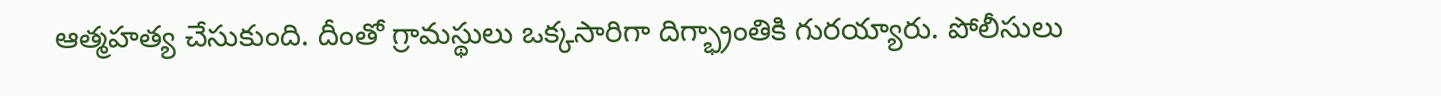ఆత్మహత్య చేసుకుంది. దీంతో గ్రామస్థులు ఒక్కసారిగా దిగ్భ్రాంతికి గురయ్యారు. పోలీసులు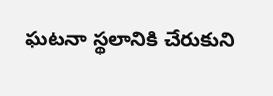ఘటనా స్థలానికి చేరుకుని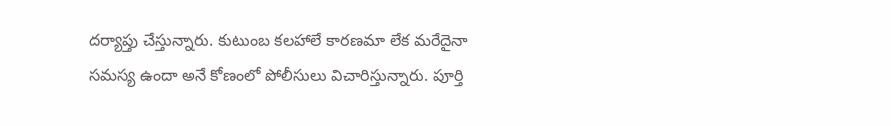దర్యాప్తు చేస్తున్నారు. కుటుంబ కలహాలే కారణమా లేక మరేదైనా సమస్య ఉందా అనే కోణంలో పోలీసులు విచారిస్తున్నారు. పూర్తి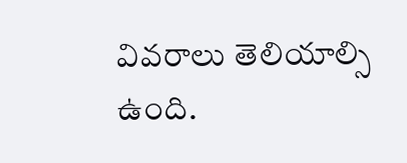వివరాలు తెలియాల్సి ఉంది.